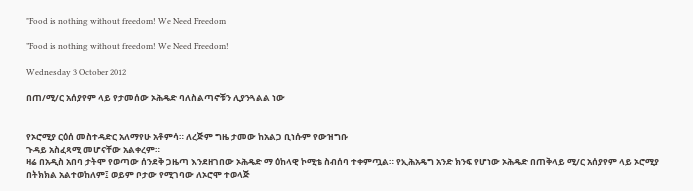"Food is nothing without freedom! We Need Freedom

”Food is nothing without freedom! We Need Freedom!

Wednesday 3 October 2012

በጠ/ሚ/ር አሰያየም ላይ የታመሰው ኦሕዴድ ባለስልጣኖቹን ሊያንጓልል ነው


የኦሮሚያ ርዕሰ መስተዳድር አለማየሁ አቶምሳ። ለረጅም ግዜ ታመው ከአልጋ ቢነሱም የውዝግቡ
ጉዳይ አስፈጻሚ መሆናቸው አልቀረም።
ዛሬ በአዲስ አበባ ታትሞ የወጣው ሰንደቅ ጋዜጣ እንደዘገበው ኦሕዴድ ማ ዕከላዊ ኮሚቴ ስብሰባ ተቀምጧል። የኢሕአዴግ አንድ ክንፍ የሆነው ኦሕዴድ በጠቅላይ ሚ/ር አሰያየም ላይ ኦሮሚያ በትክክል አልተወከለም፤ ወይም ቦታው የሚገባው ለኦሮሞ ተወላጅ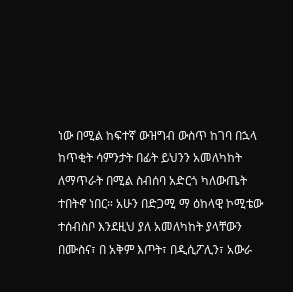ነው በሚል ከፍተኛ ውዝግብ ውስጥ ከገባ በኋላ ከጥቂት ሳምንታት በፊት ይህንን አመለካከት ለማጥራት በሚል ስብሰባ አድርጎ ካለውጤት ተበትኖ ነበር። አሁን በድጋሚ ማ ዕከላዊ ኮሚቴው ተሰብስቦ እንደዚህ ያለ አመለካከት ያላቸውን በሙስና፣ በ አቅም እጦት፣ በዲሲፖሊን፣ አውራ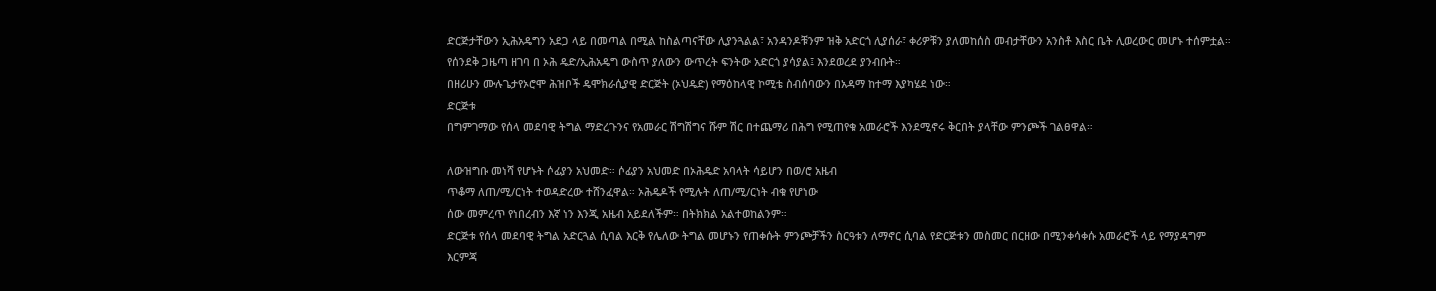ድርጅታቸውን ኢሕአዴግን አደጋ ላይ በመጣል በሚል ከስልጣናቸው ሊያንጓልል፣ አንዳንዶቹንም ዝቅ አድርጎ ሊያሰራ፣ ቀሪዎቹን ያለመከሰስ መብታቸውን አንስቶ እስር ቤት ሊወረውር መሆኑ ተሰምቷል። የሰንደቅ ጋዜጣ ዘገባ በ ኦሕ ዴድ/ኢሕአዴግ ውስጥ ያለውን ውጥረት ፍንትው አድርጎ ያሳያል፤ እንደወረደ ያንብቡት።
በዘሪሁን ሙሉጌታየኦሮሞ ሕዝቦች ዴሞክራሲያዊ ድርጅት (ኦህዴድ) የማዕከላዊ ኮሚቴ ስብሰባውን በአዳማ ከተማ እያካሄደ ነው።
ድርጅቱ
በግምገማው የሰላ መደባዊ ትግል ማድረጉንና የአመራር ሽግሽግና ሹም ሽር በተጨማሪ በሕግ የሚጠየቁ አመራሮች እንደሚኖሩ ቅርበት ያላቸው ምንጮች ገልፀዋል።

ለውዝግቡ መነሻ የሆኑት ሶፊያን አህመድ። ሶፊያን አህመድ በኦሕዴድ አባላት ሳይሆን በወ/ሮ አዜብ
ጥቆማ ለጠ/ሚ/ርነት ተወዳድረው ተሸንፈዋል። ኦሕዴዶች የሚሉት ለጠ/ሚ/ርነት ብቁ የሆነው
ሰው መምረጥ የነበረብን እኛ ነን እንጂ አዜብ አይደለችም። በትክክል አልተወከልንም።
ድርጅቱ የሰላ መደባዊ ትግል አድርጓል ሲባል እርቅ የሌለው ትግል መሆኑን የጠቀሱት ምንጮቻችን ስርዓቱን ለማኖር ሲባል የድርጅቱን መስመር በርዘው በሚንቀሳቀሱ አመራሮች ላይ የማያዳግም እርምጃ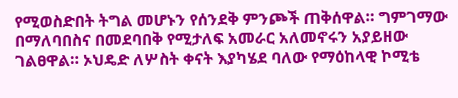የሚወስድበት ትግል መሆኑን የሰንደቅ ምንጮች ጠቅሰዋል። ግምገማው በማለባበስና በመደባበቅ የሚታለፍ አመራር አለመኖሩን አያይዘው ገልፀዋል። ኦህዴድ ለሦስት ቀናት እያካሄደ ባለው የማዕከላዊ ኮሚቴ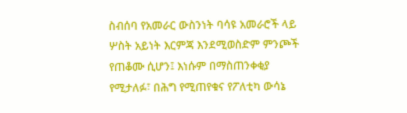ስብሰባ የአመራር ውስንነት ባሳዩ አመራሮች ላይ ሦስት አይነት እርምጃ እንደሚወስድም ምንጮች የጠቆሙ ሲሆን፤ እነሱም በማስጠንቀቂያ የሚታለፉ፣ በሕግ የሚጠየቁና የፖለቲካ ውሳኔ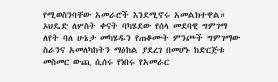የሚወስንባቸው አመራሮች እንደሚኖሩ አመልክተዋል።
ኦህዴድ ለሦስት ቀናት ባካሄደው የሰላ መደባዊ ግምገማ ለየት ባለ ሁኔታ መካሄዱን የጠቆሙት ምንጮች ግምገማው ስራንና አመለካከትን ማዕከል ያደረገ በመሆኑ ከድርጅቱ መስመር ውጪ ሲሰሩ የነበሩ የአመራር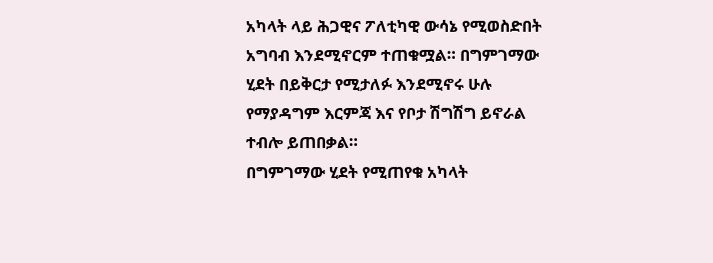አካላት ላይ ሕጋዊና ፖለቲካዊ ውሳኔ የሚወስድበት አግባብ እንደሚኖርም ተጠቁሟል። በግምገማው ሂደት በይቅርታ የሚታለፉ እንደሚኖሩ ሁሉ የማያዳግም እርምጃ እና የቦታ ሽግሽግ ይኖራል ተብሎ ይጠበቃል።
በግምገማው ሂደት የሚጠየቁ አካላት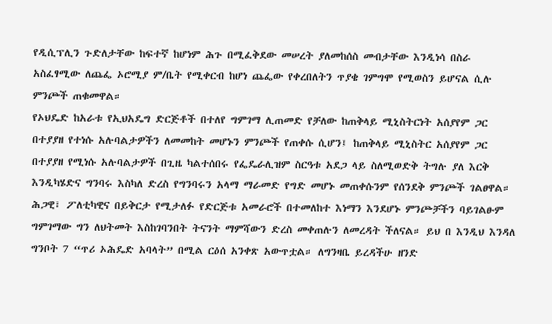የዲሲፕሊን ጉድለታቸው ከፍተኛ ከሆነም ሕጉ በሚፈቅደው መሠረት ያለመከሰስ መብታቸው እንዲነሳ በስራ አስፈፃሚው ለጨፌ ኦሮሚያ ም/ቤት የሚቀርብ ከሆነ ጨፌው የቀረበለትን ጥያቄ ገምግሞ የሚወስን ይሆናል ሲሉ ምንጮች ጠቁመዋል።
የኦህዴድ ከአራቱ የኢህአዴግ ድርጅቶች በተለየ ግምገማ ሊጠመድ የቻለው ከጠቅላይ ሚኒስትርነት አሰያየም ጋር በተያያዘ የተነሱ አሉባልታዎችን ለመመከት መሆኑን ምንጮች የጠቀሱ ሲሆን፤ ከጠቅላይ ሚኒስትር አሰያየም ጋር በተያያዘ የሚነሱ አሉባልታዎች በጊዜ ካልተሰበሩ የፌዴራሊዝም ስርዓቱ አደጋ ላይ ስለሚወድቅ ትግሉ ያለ እርቅ እንዲካሄድና ግንባሩ እስካለ ድረስ የግንባሩን አላማ ማራመድ የግድ መሆኑ መጠቀሱንም የሰንደቅ ምንጮች ገልፀዋል። ሕጋዊ፣ ፖለቲካዊና በይቅርታ የሚታለፉ የድርጅቱ አመራሮች በተመለከተ እነማን እንደሆኑ ምንጮቻችን ባይገልፁም
ግምገማው ግን ለህትመት እስከገባንበት ትናንት ማምሻውን ድረስ መቀጠሉን ለመረዳት ችለናል። ይህ በ እንዲህ እንዳለ ግንቦት 7 “ጥሪ ኦሕዴድ አባላት” በሚል ርዕሰ አንቀጽ አውጥቷል። ለግንዛቤ ይረዳችሁ ዘንድ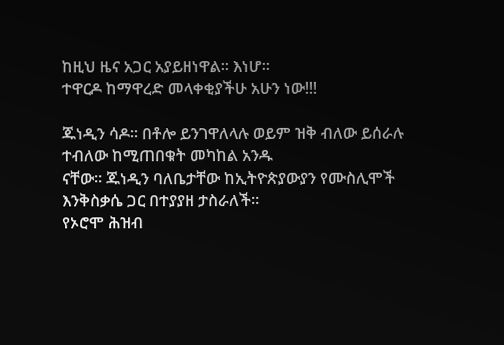ከዚህ ዜና አጋር አያይዘነዋል። እነሆ።
ተዋርዶ ከማዋረድ መላቀቂያችሁ አሁን ነው!!!

ጁነዲን ሳዶ። በቶሎ ይንገዋለላሉ ወይም ዝቅ ብለው ይሰራሉ ተብለው ከሚጠበቁት መካከል አንዱ
ናቸው። ጁነዲን ባለቤታቸው ከኢትዮጵያውያን የሙስሊሞች እንቅስቃሴ ጋር በተያያዘ ታስራለች።
የኦሮሞ ሕዝብ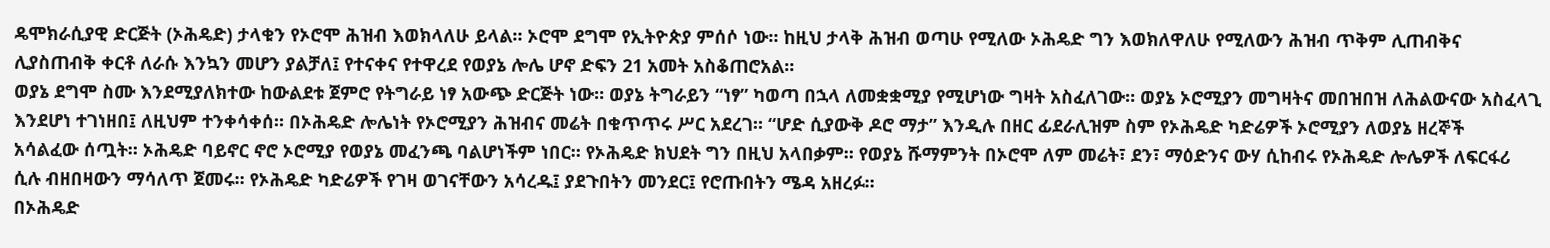ዴሞክራሲያዊ ድርጅት (ኦሕዴድ) ታላቁን የኦሮሞ ሕዝብ እወክላለሁ ይላል። ኦሮሞ ደግሞ የኢትዮጵያ ምሰሶ ነው። ከዚህ ታላቅ ሕዝብ ወጣሁ የሚለው ኦሕዴድ ግን እወክለዋለሁ የሚለውን ሕዝብ ጥቅም ሊጠብቅና ሊያስጠብቅ ቀርቶ ለራሱ እንኳን መሆን ያልቻለ፤ የተናቀና የተዋረደ የወያኔ ሎሌ ሆኖ ድፍን 21 አመት አስቆጠሮአል።
ወያኔ ደግሞ ስሙ እንደሚያለክተው ከውልደቱ ጀምሮ የትግራይ ነፃ አውጭ ድርጅት ነው። ወያኔ ትግራይን “ነፃ” ካወጣ በኋላ ለመቋቋሚያ የሚሆነው ግዛት አስፈለገው። ወያኔ ኦሮሚያን መግዛትና መበዝበዝ ለሕልውናው አስፈላጊ እንደሆነ ተገነዘበ፤ ለዚህም ተንቀሳቀሰ። በኦሕዴድ ሎሌነት የኦሮሚያን ሕዝብና መሬት በቁጥጥሩ ሥር አደረገ። “ሆድ ሲያውቅ ዶሮ ማታ” እንዲሉ በዘር ፊደራሊዝም ስም የኦሕዴድ ካድሬዎች ኦሮሚያን ለወያኔ ዘረኞች
አሳልፈው ሰጧት። ኦሕዴድ ባይኖር ኖሮ ኦሮሚያ የወያኔ መፈንጫ ባልሆነችም ነበር። የኦሕዴድ ክህደት ግን በዚህ አላበቃም። የወያኔ ሹማምንት በኦሮሞ ለም መሬት፣ ደን፣ ማዕድንና ውሃ ሲከብሩ የኦሕዴድ ሎሌዎች ለፍርፋሪ ሲሉ ብዘበዛውን ማሳለጥ ጀመሩ። የኦሕዴድ ካድሬዎች የገዛ ወገናቸውን አሳረዱ፤ ያደጉበትን መንደር፤ የሮጡበትን ሜዳ አዘረፉ።
በኦሕዴድ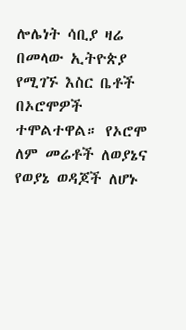ሎሌነት ሳቢያ ዛሬ በመላው ኢትዮጵያ የሚገኙ እስር ቤቶች በኦሮሞዎች ተሞልተዋል። የኦሮሞ ለም መሬቶች ለወያኔና የወያኔ ወዳጆች ለሆኑ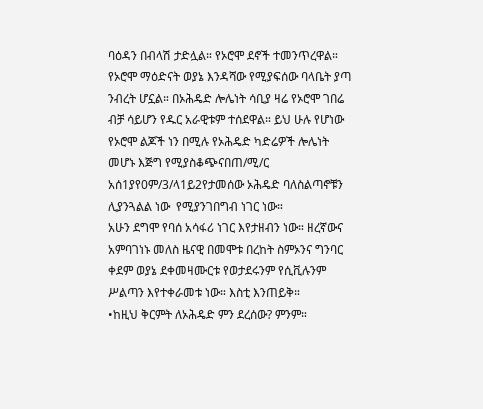ባዕዳን በብላሽ ታድሏል። የኦሮሞ ደኖች ተመንጥረዋል። የኦሮሞ ማዕድናት ወያኔ እንዳሻው የሚያፍሰው ባላቤት ያጣ ንብረት ሆኗል። በኦሕዴድ ሎሌነት ሳቢያ ዛሬ የኦሮሞ ገበሬ ብቻ ሳይሆን የዱር አራዊቱም ተሰደዋል። ይህ ሁሉ የሆነው የኦሮሞ ልጆች ነን በሚሉ የኦሕዴድ ካድሬዎች ሎሌነት መሆኑ እጅግ የሚያስቆጭናበጠ/ሚ/ር አሰ1ያየ0ም/3/ላ1ይ2የታመሰው ኦሕዴድ ባለስልጣኖቹን ሊያንጓልል ነው  የሚያንገበግብ ነገር ነው።
አሁን ደግሞ የባሰ አሳፋሪ ነገር እየታዘብን ነው። ዘረኛውና አምባገነኑ መለስ ዜናዊ በመሞቱ በረከት ስምኦንና ግንባር ቀደም ወያኔ ደቀመዛሙርቱ የወታደሩንም የሲቪሉንም ሥልጣን እየተቀራመቱ ነው። እስቲ እንጠይቅ።
•ከዚህ ቅርምት ለኦሕዴድ ምን ደረሰው? ምንም።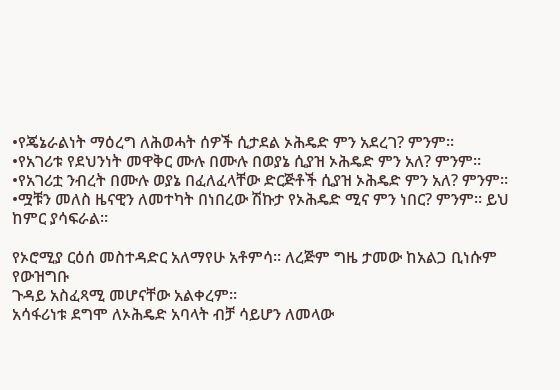•የጄኔራልነት ማዕረግ ለሕወሓት ሰዎች ሲታደል ኦሕዴድ ምን አደረገ? ምንም።
•የአገሪቱ የደህንነት መዋቅር ሙሉ በሙሉ በወያኔ ሲያዝ ኦሕዴድ ምን አለ? ምንም።
•የአገሪቷ ንብረት በሙሉ ወያኔ በፈለፈላቸው ድርጅቶች ሲያዝ ኦሕዴድ ምን አለ? ምንም።
•ሟቹን መለስ ዜናዊን ለመተካት በነበረው ሽኩታ የኦሕዴድ ሚና ምን ነበር? ምንም። ይህ ከምር ያሳፍራል።

የኦሮሚያ ርዕሰ መስተዳድር አለማየሁ አቶምሳ። ለረጅም ግዜ ታመው ከአልጋ ቢነሱም የውዝግቡ
ጉዳይ አስፈጻሚ መሆናቸው አልቀረም።
አሳፋሪነቱ ደግሞ ለኦሕዴድ አባላት ብቻ ሳይሆን ለመላው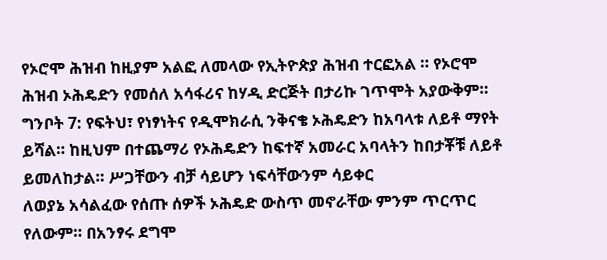የኦሮሞ ሕዝብ ከዚያም አልፎ ለመላው የኢትዮጵያ ሕዝብ ተርፎአል ። የኦሮሞ ሕዝብ ኦሕዴድን የመሰለ አሳፋሪና ከሃዲ ድርጅት በታሪኩ ገጥሞት አያውቅም። ግንቦት 7: የፍትህ፣ የነፃነትና የዲሞክራሲ ንቅናቄ ኦሕዴድን ከአባላቱ ለይቶ ማየት ይሻል። ከዚህም በተጨማሪ የኦሕዴድን ከፍተኛ አመራር አባላትን ከበታቾቹ ለይቶ ይመለከታል። ሥጋቸውን ብቻ ሳይሆን ነፍሳቸውንም ሳይቀር
ለወያኔ አሳልፈው የሰጡ ሰዎች ኦሕዴድ ውስጥ መኖራቸው ምንም ጥርጥር የለውም። በአንፃሩ ደግሞ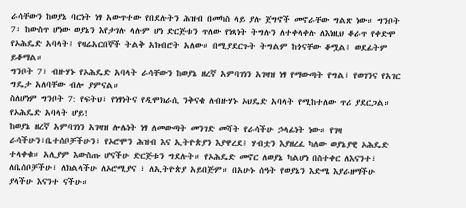ራሳቸውን ከወያኔ ባርነት ነፃ አውጥተው የበደሉትን ሕዝብ በመካስ ላይ ያሉ ጀግኖች መኖራቸው ግልጽ ነው። ግንቦት 7፡ ከውስጥ ሆነው ወያኔን እየታገሉ ላሉም ሆነ ድርጅቱን ጥለው የነጻነት ትግሉን ለተቀላቀሉ ለእነዚህ ቆራጥ የቀድሞ የኦሕዴድ አባላት፤ የዛሬአርበኞች ትልቅ አክብሮት አለው። በሚያደርጉት ትግልም ከጎናቸው ቆሟል፤ ወደፊትም ይቆማል።
ግንቦት 7፣ ብዙሃኑ የኦሕዴድ አባላት ራሳቸውን ከወያኔ ዘረኛ አምባገነን አገዛዝ ነፃ የማውጣት የግል፣ የወገንና የአገር ግዴታ አለባቸው ብሎ ያምናል።
ስለሆነም ግንቦት 7: የፍትህ፣ የነፃነትና የዲሞክራሲ ንቅናቄ ለብዙሃኑ ኦህዴድ አባላት የሚከተለው ጥሪ ያደርጋል።
የኦሕዴድ አባላት ሆይ!
ከወያኔ ዘረኛ አምባገነን አገዛዝ ሎሌነት ነፃ ለመውጣት መንገድ መሻት የራሳችሁ ኃላፊነት ነው። የገዛ ራሳችሁን፣ቤተሰቦቻችሁን፣ የኦሮሞን ሕዝብ እና ኢትዮጵያን እያዋረደ፤ ሃብቷን እያዘረፈ ካለው ወያኔያዊ ኦሕዴድ ተላቀቁ። አሊያም እውስጡ ሆናችሁ ድርጅቱን ግደሉት። የኦሕዴድ መኖር ለወያኔ ካልሆነ በስተቀር ለእናንተ፣ ለቤሰቦቻችሁ፣ ለክልላችሁ ለኦሮሚያና ፣ ለኢትዮጵያ አይበጅም። በአሁኑ ሰዓት የወያኔን እድሜ እያራዘማችሁ ያላችሁ እናንተ ናችሁ።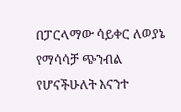በፓርላማው ሳይቀር ለወያኔ የማሳሳቻ ጭንብል የሆናችሁለት እናንተ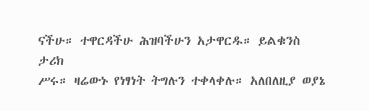ናችሁ። ተዋርዳችሁ ሕዝባችሁን አታዋርዱ። ይልቁንስ ታሪክ
ሥሩ። ዛሬውኑ የነፃነት ትግሉን ተቀላቀሉ። አለበለዚያ ወያኔ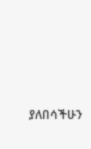ያለበሳችሁን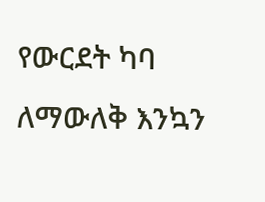የውርደት ካባ ለማውለቅ እንኳን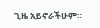ጊዜ አይኖራችሁም።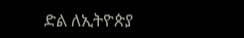ድል ለኢትዮጵያ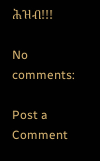ሕዝብ!!!

No comments:

Post a Comment